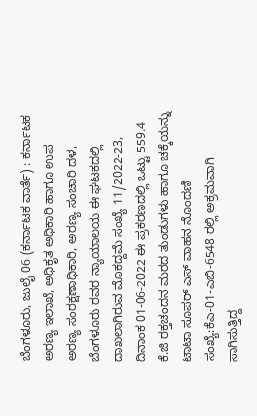ಬೆಂಗಳೂರು, ಜುಲೈ 06 (ಕರ್ನಾಟಕ ವಾರ್ತೆ) : ಕರ್ನಾಟಕ ಅರಣ್ಯ ಇಲಾಖೆ, ಅಧಿಕೃತ ಅಧಿಕಾರಿ ಹಾಗೂ ಉಪ ಅರಣ್ಯ ಸಂರಕ್ಷಣಾಧಿಕಾರಿ, ಅರಣ್ಯ ಸಂಚಾರಿ ದಳ, ಬೆಂಗಳೂರು ರವರ ನ್ಯಾಯಾಲಯ ಈ ಘಟಕದಲ್ಲಿ ದಾಖಲಾಗಿರುವ ಮೊಕದ್ದಮೆ ಸಂಖ್ಯೆ 11/2022-23, ದಿನಾಂಕ 01-06-2022 ಈ ಪ್ರಕರಣದಲ್ಲಿ ಒಟ್ಟು 559.4 ಕೆ.ಜಿ ರಕ್ತಚಂದನ ಮರದ ತುಂಡುಗಳು ಹಾಗೂ ಚಕ್ಕೆಯನ್ನು ಟಾಟಾ ಸೂಪರ್ ಎಸ್ ವಾಹನ ನೊಂದಣಿ ಸಂಖ್ಯೆ:ಕೆಎ-01-ಎಬಿ-6548 ರಲ್ಲಿ ಅಕ್ರಮವಾಗಿ ಸಾಗಿಸುತ್ತಿದ್ದ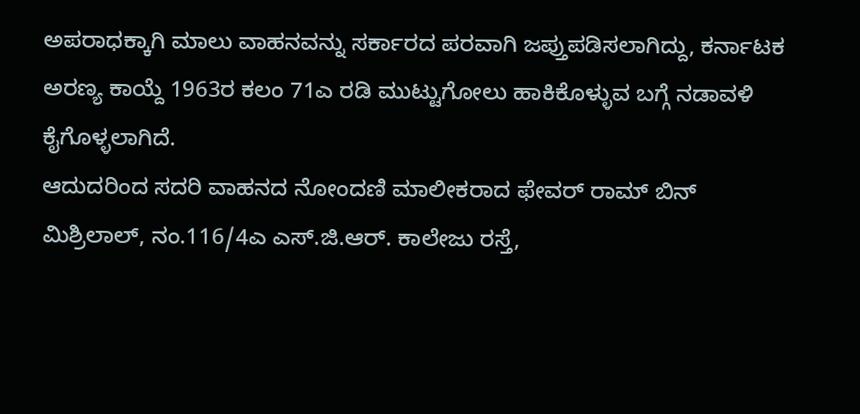ಅಪರಾಧಕ್ಕಾಗಿ ಮಾಲು ವಾಹನವನ್ನು ಸರ್ಕಾರದ ಪರವಾಗಿ ಜಪ್ತುಪಡಿಸಲಾಗಿದ್ದು, ಕರ್ನಾಟಕ ಅರಣ್ಯ ಕಾಯ್ದೆ 1963ರ ಕಲಂ 71ಎ ರಡಿ ಮುಟ್ಟುಗೋಲು ಹಾಕಿಕೊಳ್ಳುವ ಬಗ್ಗೆ ನಡಾವಳಿ ಕೈಗೊಳ್ಳಲಾಗಿದೆ.
ಆದುದರಿಂದ ಸದರಿ ವಾಹನದ ನೋಂದಣಿ ಮಾಲೀಕರಾದ ಫೇವರ್ ರಾಮ್ ಬಿನ್ ಮಿಶ್ರಿಲಾಲ್, ನಂ.116/4ಎ ಎಸ್.ಜಿ.ಆರ್. ಕಾಲೇಜು ರಸ್ತೆ,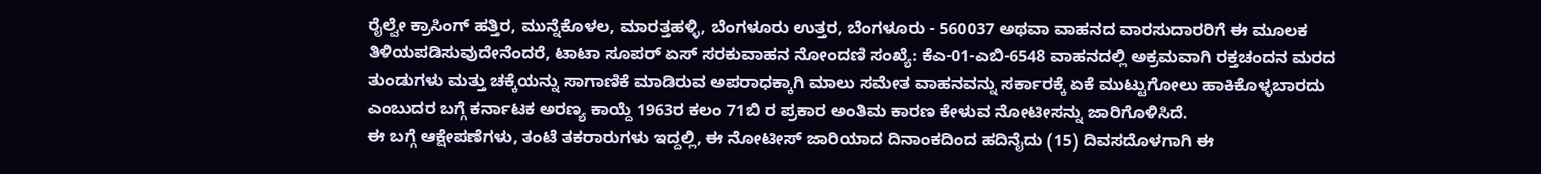ರೈಲ್ವೇ ಕ್ರಾಸಿಂಗ್ ಹತ್ತಿರ, ಮುನ್ನೆಕೊಳಲ, ಮಾರತ್ತಹಳ್ಳಿ, ಬೆಂಗಳೂರು ಉತ್ತರ, ಬೆಂಗಳೂರು - 560037 ಅಥವಾ ವಾಹನದ ವಾರಸುದಾರರಿಗೆ ಈ ಮೂಲಕ ತಿಳಿಯಪಡಿಸುವುದೇನೆಂದರೆ, ಟಾಟಾ ಸೂಪರ್ ಏಸ್ ಸರಕುವಾಹನ ನೋಂದಣಿ ಸಂಖ್ಯೆ: ಕೆಎ-01-ಎಬಿ-6548 ವಾಹನದಲ್ಲಿ ಅಕ್ರಮವಾಗಿ ರಕ್ತಚಂದನ ಮರದ ತುಂಡುಗಳು ಮತ್ತು ಚಕ್ಕೆಯನ್ನು ಸಾಗಾಣಿಕೆ ಮಾಡಿರುವ ಅಪರಾಧಕ್ಕಾಗಿ ಮಾಲು ಸಮೇತ ವಾಹನವನ್ನು ಸರ್ಕಾರಕ್ಕೆ ಏಕೆ ಮುಟ್ಟುಗೋಲು ಹಾಕಿಕೊಳ್ಳಬಾರದು ಎಂಬುದರ ಬಗ್ಗೆ ಕರ್ನಾಟಕ ಅರಣ್ಯ ಕಾಯ್ದೆ 1963ರ ಕಲಂ 71ಬಿ ರ ಪ್ರಕಾರ ಅಂತಿಮ ಕಾರಣ ಕೇಳುವ ನೋಟೀಸನ್ನು ಜಾರಿಗೊಳಿಸಿದೆ.
ಈ ಬಗ್ಗೆ ಆಕ್ಷೇಪಣೆಗಳು, ತಂಟೆ ತಕರಾರುಗಳು ಇದ್ದಲ್ಲಿ, ಈ ನೋಟೀಸ್ ಜಾರಿಯಾದ ದಿನಾಂಕದಿಂದ ಹದಿನೈದು (15) ದಿವಸದೊಳಗಾಗಿ ಈ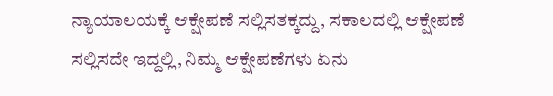ನ್ಯಾಯಾಲಯಕ್ಕೆ ಆಕ್ಷೇಪಣೆ ಸಲ್ಲಿಸತಕ್ಕದ್ದು, ಸಕಾಲದಲ್ಲಿ ಆಕ್ಷೇಪಣೆ ಸಲ್ಲಿಸದೇ ಇದ್ದಲ್ಲಿ, ನಿಮ್ಮ ಆಕ್ಷೇಪಣೆಗಳು ಏನು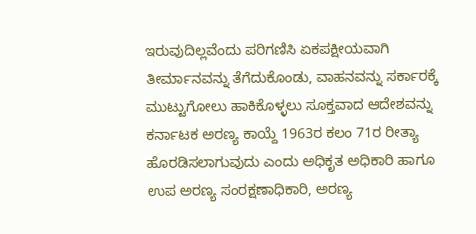ಇರುವುದಿಲ್ಲವೆಂದು ಪರಿಗಣಿಸಿ ಏಕಪಕ್ಷೀಯವಾಗಿ ತೀರ್ಮಾನವನ್ನು ತೆಗೆದುಕೊಂಡು, ವಾಹನವನ್ನು ಸರ್ಕಾರಕ್ಕೆ ಮುಟ್ಟುಗೋಲು ಹಾಕಿಕೊಳ್ಳಲು ಸೂಕ್ತವಾದ ಆದೇಶವನ್ನು ಕರ್ನಾಟಕ ಅರಣ್ಯ ಕಾಯ್ದೆ 1963ರ ಕಲಂ 71ರ ರೀತ್ಯಾ ಹೊರಡಿಸಲಾಗುವುದು ಎಂದು ಅಧಿಕೃತ ಅಧಿಕಾರಿ ಹಾಗೂ ಉಪ ಅರಣ್ಯ ಸಂರಕ್ಷಣಾಧಿಕಾರಿ, ಅರಣ್ಯ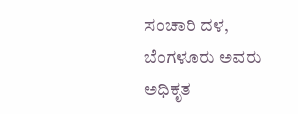ಸಂಚಾರಿ ದಳ, ಬೆಂಗಳೂರು ಅವರು ಅಧಿಕೃತ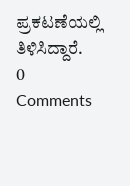ಪ್ರಕಟಣೆಯಲ್ಲಿ ತಿಳಿಸಿದ್ದಾರೆ.
0 Comments